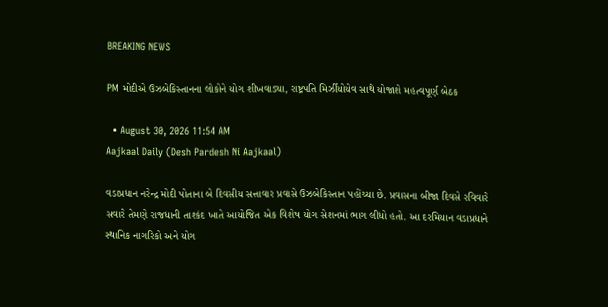BREAKING NEWS

PM મોદીએ ઉઝબેકિસ્તાનના લોકોને યોગ શીખવાડ્યા, રાષ્ટ્રપતિ મિર્ઝીયોયેવ સાથે યોજાશે મહત્વપૂર્ણ બેઠક

  • August 30, 2026 11:54 AM
Aajkaal Daily (Desh Pardesh Ni Aajkaal)

વડાપ્રધાન નરેન્દ્ર મોદી પોતાના બે દિવસીય સત્તાવાર પ્રવાસે ઉઝબેકિસ્તાન પહોંચ્યા છે. પ્રવાસના બીજા દિવસે રવિવારે સવારે તેમણે રાજધાની તાશ્કંદ ખાતે આયોજિત એક વિશેષ યોગ સેશનમાં ભાગ લીધો હતો. આ દરમિયાન વડાપ્રધાને સ્થાનિક નાગરિકો અને યોગ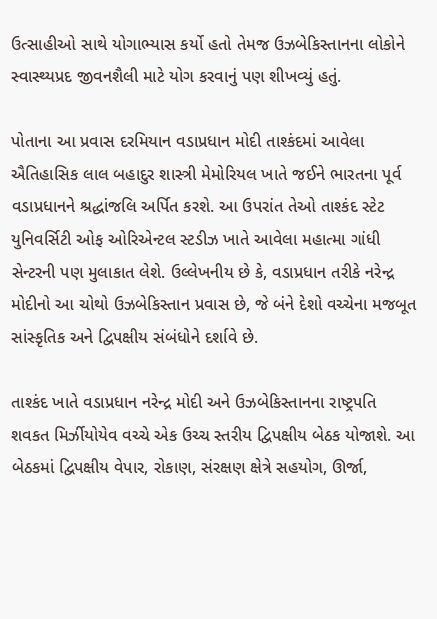ઉત્સાહીઓ સાથે યોગાભ્યાસ કર્યો હતો તેમજ ઉઝબેકિસ્તાનના લોકોને સ્વાસ્થ્યપ્રદ જીવનશૈલી માટે યોગ કરવાનું પણ શીખવ્યું હતું.

પોતાના આ પ્રવાસ દરમિયાન વડાપ્રધાન મોદી તાશ્કંદમાં આવેલા ઐતિહાસિક લાલ બહાદુર શાસ્ત્રી મેમોરિયલ ખાતે જઈને ભારતના પૂર્વ વડાપ્રધાનને શ્રદ્ધાંજલિ અર્પિત કરશે. આ ઉપરાંત તેઓ તાશ્કંદ સ્ટેટ યુનિવર્સિટી ઓફ ઓરિએન્ટલ સ્ટડીઝ ખાતે આવેલા મહાત્મા ગાંધી સેન્ટરની પણ મુલાકાત લેશે. ઉલ્લેખનીય છે કે, વડાપ્રધાન તરીકે નરેન્દ્ર મોદીનો આ ચોથો ઉઝબેકિસ્તાન પ્રવાસ છે, જે બંને દેશો વચ્ચેના મજબૂત સાંસ્કૃતિક અને દ્વિપક્ષીય સંબંધોને દર્શાવે છે.

તાશ્કંદ ખાતે વડાપ્રધાન નરેન્દ્ર મોદી અને ઉઝબેકિસ્તાનના રાષ્ટ્રપતિ શવકત મિર્ઝીયોયેવ વચ્ચે એક ઉચ્ચ સ્તરીય દ્વિપક્ષીય બેઠક યોજાશે. આ બેઠકમાં દ્વિપક્ષીય વેપાર, રોકાણ, સંરક્ષણ ક્ષેત્રે સહયોગ, ઊર્જા,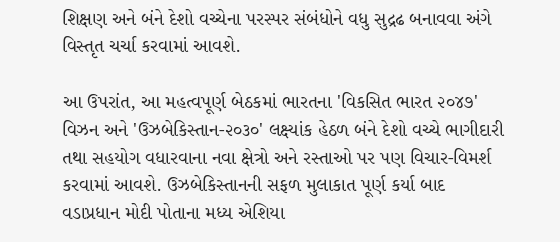શિક્ષણ અને બંને દેશો વચ્ચેના પરસ્પર સંબંધોને વધુ સુદ્રઢ બનાવવા અંગે વિસ્તૃત ચર્ચા કરવામાં આવશે.

આ ઉપરાંત, આ મહત્વપૂર્ણ બેઠકમાં ભારતના 'વિકસિત ભારત ૨૦૪૭' વિઝન અને 'ઉઝબેકિસ્તાન-૨૦૩૦' લક્ષ્યાંક હેઠળ બંને દેશો વચ્ચે ભાગીદારી તથા સહયોગ વધારવાના નવા ક્ષેત્રો અને રસ્તાઓ પર પણ વિચાર-વિમર્શ કરવામાં આવશે. ઉઝબેકિસ્તાનની સફળ મુલાકાત પૂર્ણ કર્યા બાદ વડાપ્રધાન મોદી પોતાના મધ્ય એશિયા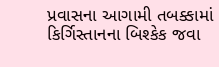પ્રવાસના આગામી તબક્કામાં કિર્ગિસ્તાનના બિશ્કેક જવા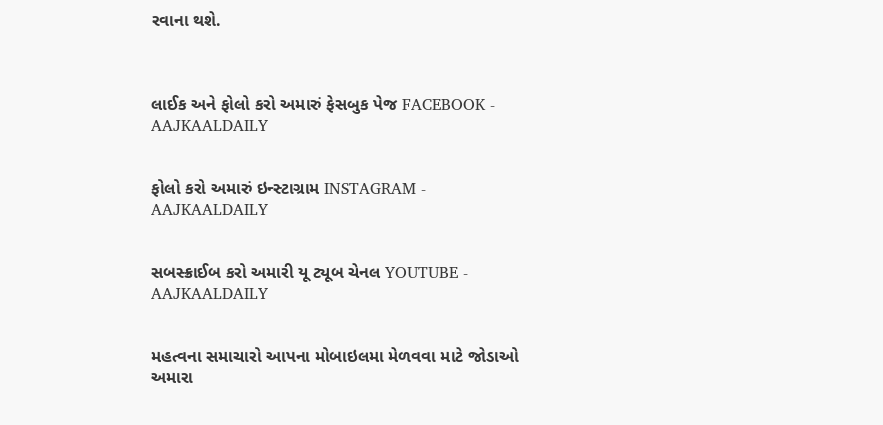રવાના થશે.



લાઈક અને ફોલો કરો અમારું ફેસબુક પેજ FACEBOOK - AAJKAALDAILY


ફોલો કરો અમારું ઇન્સ્ટાગ્રામ INSTAGRAM - AAJKAALDAILY


સબસ્ક્રાઈબ કરો અમારી યૂ ટ્યૂબ ચેનલ YOUTUBE - AAJKAALDAILY


મહત્વના સમાચારો આપના મોબાઇલમા મેળવવા માટે જોડાઓ અમારા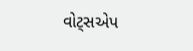વોટ્સએપ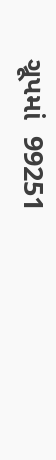ગ્રૂપમાં  99251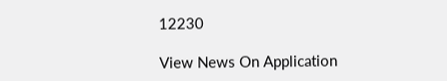12230

View News On Application